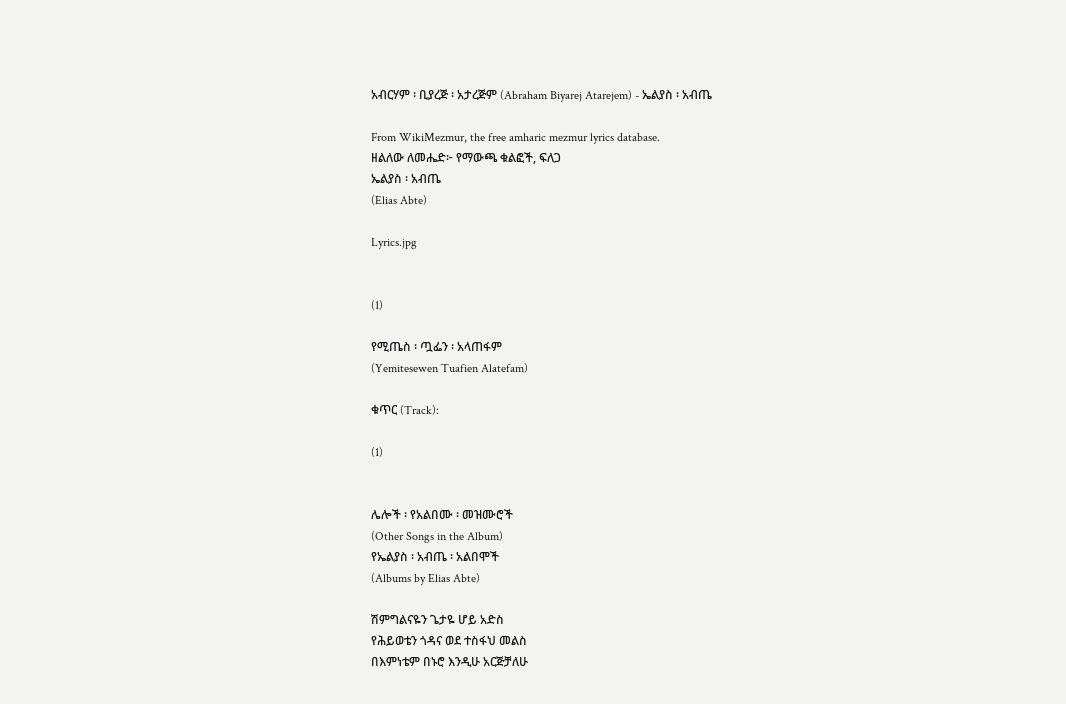አብርሃም ፡ ቢያረጅ ፡ አታረጅም (Abraham Biyarej Atarejem) - ኤልያስ ፡ አብጤ

From WikiMezmur, the free amharic mezmur lyrics database.
ዘልለው ለመሔድ፦ የማውጫ ቁልፎች, ፍለጋ
ኤልያስ ፡ አብጤ
(Elias Abte)

Lyrics.jpg


(1)

የሚጤስ ፡ ጧፌን ፡ አላጠፋም
(Yemitesewen Tuafien Alatefam)

ቁጥር (Track):

(1)


ሌሎች ፡ የአልበሙ ፡ መዝሙሮች
(Other Songs in the Album)
የኤልያስ ፡ አብጤ ፡ አልበሞች
(Albums by Elias Abte)

ሽምግልናዬን ጌታዬ ሆይ አድስ
የሕይወቴን ጎዳና ወደ ተስፋህ መልስ
በእምነቴም በኑሮ እንዲሁ አርጅቻለሁ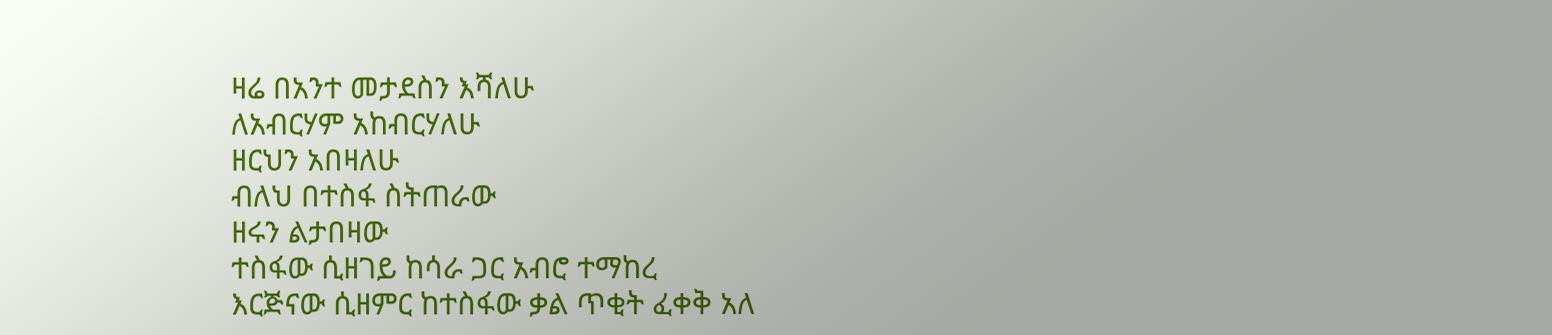ዛሬ በአንተ መታደስን እሻለሁ
ለአብርሃም አከብርሃለሁ
ዘርህን አበዛለሁ
ብለህ በተስፋ ስትጠራው
ዘሩን ልታበዛው
ተስፋው ሲዘገይ ከሳራ ጋር አብሮ ተማከረ
እርጅናው ሲዘምር ከተስፋው ቃል ጥቂት ፈቀቅ አለ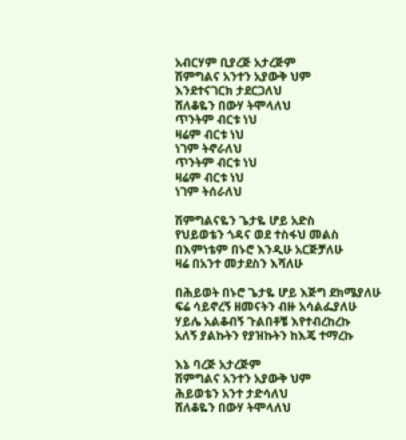አብርሃም ቢያረጅ አታረጅም
ሽምግልና አንተን አያውቅ ህም
እንደተናገርክ ታደርጋለህ
ሸለቆዬን በውሃ ትሞላለህ
ጥንትም ብርቱ ነህ
ዛሬም ብርቱ ነህ
ነገም ትኖራለህ
ጥንትም ብርቱ ነህ
ዛሬም ብርቱ ነህ
ነገም ትሰራለህ

ሽምግልናዬን ጌታዬ ሆይ አድስ
የህይወቴን ጎዳና ወደ ተስፋህ መልስ
በእምነቴም በኑሮ እንዲሁ አርጅቻለሁ
ዛሬ በአንተ መታደስን እሻለሁ

በሕይወት በኑሮ ጌታዬ ሆይ እጅግ ደክሜያለሁ
ፍሬ ሳይኖረኝ ዘመናትን ብዙ አሳልፌያለሁ
ሃይሌ አልቆብኝ ጉልበቶቼ እየተብረከረኩ
አለኝ ያልኩትን የያዝኩትን ከእጄ ተማረኩ

እኔ ባረጅ አታረጅም
ሽምግልና አንተን አያውቅ ህም
ሕይወቴን አንተ ታድሳለህ
ሸለቆዬን በውሃ ትሞላለህ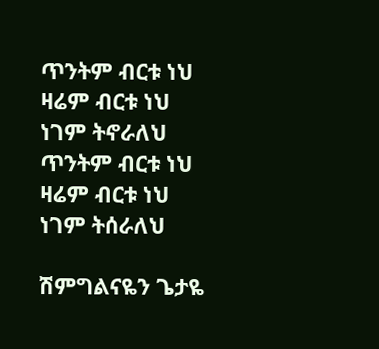ጥንትም ብርቱ ነህ
ዛሬም ብርቱ ነህ
ነገም ትኖራለህ
ጥንትም ብርቱ ነህ
ዛሬም ብርቱ ነህ
ነገም ትሰራለህ

ሽምግልናዬን ጌታዬ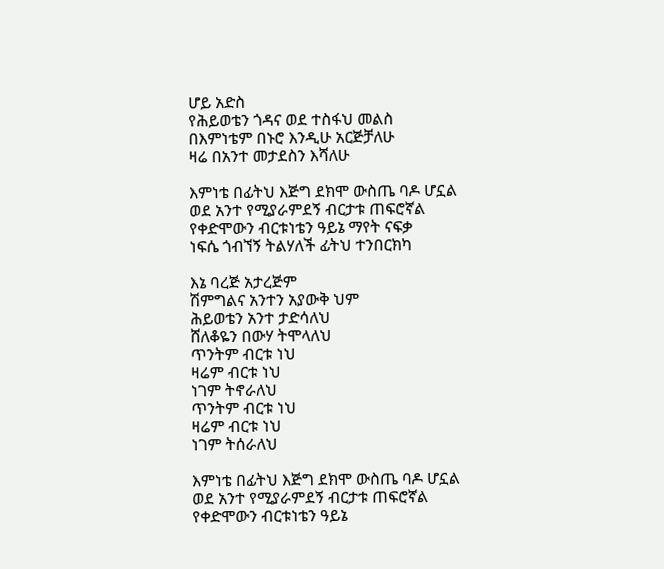ሆይ አድስ
የሕይወቴን ጎዳና ወደ ተስፋህ መልስ
በእምነቴም በኑሮ እንዲሁ አርጅቻለሁ
ዛሬ በአንተ መታደስን እሻለሁ

እምነቴ በፊትህ እጅግ ደክሞ ውስጤ ባዶ ሆኗል
ወደ አንተ የሚያራምደኝ ብርታቱ ጠፍሮኛል
የቀድሞውን ብርቱነቴን ዓይኔ ማየት ናፍቃ
ነፍሴ ጎብኘኝ ትልሃለች ፊትህ ተንበርክካ

እኔ ባረጅ አታረጅም
ሽምግልና አንተን አያውቅ ህም
ሕይወቴን አንተ ታድሳለህ
ሸለቆዬን በውሃ ትሞላለህ
ጥንትም ብርቱ ነህ
ዛሬም ብርቱ ነህ
ነገም ትኖራለህ
ጥንትም ብርቱ ነህ
ዛሬም ብርቱ ነህ
ነገም ትሰራለህ

እምነቴ በፊትህ እጅግ ደክሞ ውስጤ ባዶ ሆኗል
ወደ አንተ የሚያራምደኝ ብርታቱ ጠፍሮኛል
የቀድሞውን ብርቱነቴን ዓይኔ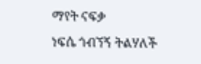ማየት ናፍቃ
ነፍሴ ጎብኘኝ ትልሃለች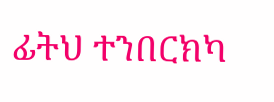ፊትህ ተንበርክካ